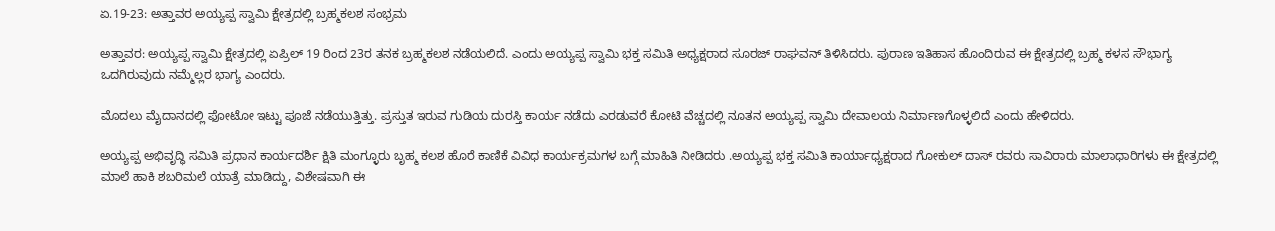ಏ.19-23: ಅತ್ತಾವರ ಅಯ್ಯಪ್ಪ ಸ್ವಾಮಿ ಕ್ಷೇತ್ರದಲ್ಲಿ ಬ್ರಹ್ಮಕಲಶ ಸಂಭ್ರಮ

ಅತ್ತಾವರ: ಅಯ್ಯಪ್ಪ ಸ್ವಾಮಿ ಕ್ಷೇತ್ರದಲ್ಲಿ ಏಪ್ರಿಲ್ 19 ರಿಂದ 23ರ ತನಕ ಬ್ರಹ್ಮಕಲಶ ನಡೆಯಲಿದೆ. ಎಂದು ಅಯ್ಯಪ್ಪ ಸ್ವಾಮಿ ಭಕ್ತ ಸಮಿತಿ ಅಧ್ಯಕ್ಷರಾದ ಸೂರಜ್ ರಾಘವನ್ ತಿಳಿಸಿದರು. ಪುರಾಣ ಇತಿಹಾಸ ಹೊಂದಿರುವ ಈ ಕ್ಷೇತ್ರದಲ್ಲಿ ಬ್ರಹ್ಮ ಕಳಸ ಸೌಭಾಗ್ಯ ಒದಗಿರುವುದು ನಮ್ಮೆಲ್ಲರ ಭಾಗ್ಯ ಎಂದರು.

ಮೊದಲು ಮೈದಾನದಲ್ಲಿ ಫೋಟೋ ಇಟ್ಟು ಪೂಜೆ ನಡೆಯುತ್ತಿತ್ತು. ಪ್ರಸ್ತುತ ಇರುವ ಗುಡಿಯ ದುರಸ್ತಿ ಕಾರ್ಯ ನಡೆದು ಎರಡುವರೆ ಕೋಟಿ ವೆಚ್ಚದಲ್ಲಿ ನೂತನ ಅಯ್ಯಪ್ಪ ಸ್ವಾಮಿ ದೇವಾಲಯ ನಿರ್ಮಾಣಗೊಳ್ಳಲಿದೆ ಎಂದು ಹೇಳಿದರು.

ಅಯ್ಯಪ್ಪ ಅಭಿವೃದ್ಧಿ ಸಮಿತಿ ಪ್ರಧಾನ ಕಾರ್ಯದರ್ಶಿ ಕ್ಷಿತಿ ಮಂಗ್ಳೂರು ಬೃಹ್ಮ ಕಲಶ ಹೊರೆ ಕಾಣಿಕೆ ವಿವಿಧ ಕಾರ್ಯಕ್ರಮಗಳ ಬಗ್ಗೆ ಮಾಹಿತಿ ನೀಡಿದರು .ಅಯ್ಯಪ್ಪ ಭಕ್ತ ಸಮಿತಿ ಕಾರ್ಯಾಧ್ಯಕ್ಷರಾದ ಗೋಕುಲ್ ದಾಸ್ ರವರು ಸಾವಿರಾರು ಮಾಲಾಧಾರಿಗಳು ಈ ಕ್ಷೇತ್ರದಲ್ಲಿ ಮಾಲೆ ಹಾಕಿ ಶಬರಿಮಲೆ ಯಾತ್ರೆ ಮಾಡಿದ್ದು, ವಿಶೇಷವಾಗಿ ಈ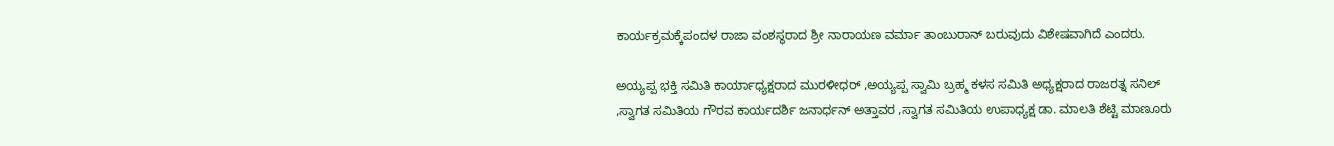ಕಾರ್ಯಕ್ರಮಕ್ಕೆಪಂದಳ ರಾಜಾ ವಂಶಸ್ಥರಾದ ಶ್ರೀ ನಾರಾಯಣ ವರ್ಮಾ ತಾಂಬುರಾನ್ ಬರುವುದು ವಿಶೇಷವಾಗಿದೆ ಎಂದರು.

ಅಯ್ಯಪ್ಪ ಭಕ್ತಿ ಸಮಿತಿ ಕಾರ್ಯಾಧ್ಯಕ್ಷರಾದ ಮುರಳೀಧರ್ ,ಅಯ್ಯಪ್ಪ ಸ್ವಾಮಿ ಬ್ರಹ್ಮ ಕಳಸ ಸಮಿತಿ ಅಧ್ಯಕ್ಷರಾದ ರಾಜರತ್ನ ಸನಿಲ್ ,ಸ್ವಾಗತ ಸಮಿತಿಯ ಗೌರವ ಕಾರ್ಯದರ್ಶಿ ಜನಾರ್ಧನ್ ಅತ್ತಾವರ ,ಸ್ವಾಗತ ಸಮಿತಿಯ ಉಪಾಧ್ಯಕ್ಷ ಡಾ. ಮಾಲತಿ ಶೆಟ್ಟಿ ಮಾಣೂರು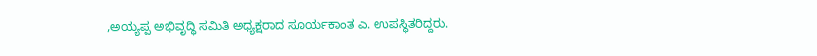,ಅಯ್ಯಪ್ಪ ಅಭಿವೃದ್ಧಿ ಸಮಿತಿ ಅಧ್ಯಕ್ಷರಾದ ಸೂರ್ಯಕಾಂತ ಎ. ಉಪಸ್ಥಿತರಿದ್ದರು.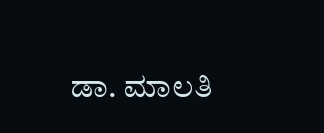ಡಾ. ಮಾಲತಿ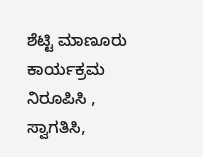ಶೆಟ್ಟಿ ಮಾಣೂರು ಕಾರ್ಯಕ್ರಮ ನಿರೂಪಿಸಿ , ಸ್ವಾಗತಿಸಿ,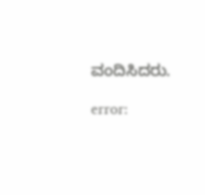ವಂದಿಸಿದರು.

error: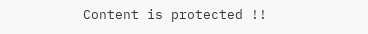Content is protected !!